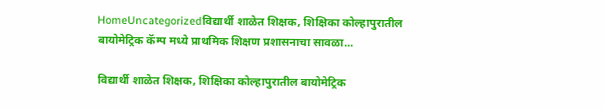HomeUncategorizedविद्यार्थी शाळेत शिक्षक, शिक्षिका कोल्हापुरातील बायोमेट्रिक कॅम्प मध्ये प्राथमिक शिक्षण प्रशासनाचा सावळा...

विद्यार्थी शाळेत शिक्षक, शिक्षिका कोल्हापुरातील बायोमेट्रिक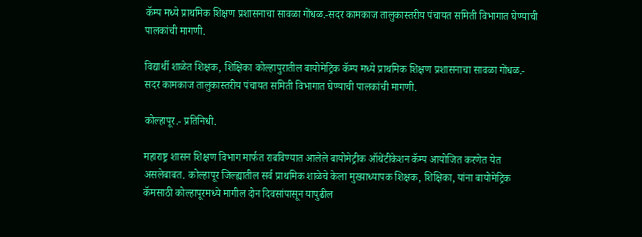कॅम्प मध्ये प्राथमिक शिक्षण प्रशासनाचा सावळा गोंधळ.-सदर कामकाज तालुकास्तरीय पंचायत समिती विभागात घेण्याची पालकांची मागणी.

विद्यार्थी शाळेत शिक्षक, शिक्षिका कोल्हापुरातील बायोमेट्रिक कॅम्प मध्ये प्राथमिक शिक्षण प्रशासनाचा सावळा गोंधळ.-
सदर कामकाज तालुकास्तरीय पंचायत समिती विभागात घेण्याची पालकांची मागणी.

कोल्हापूर.- प्रतिनिधी.

महाराष्ट्र शासन शिक्षण विभाग मार्फत राबविण्यात आलेले बायोमेट्रीक ऑथेंटीकेशन कॅम्प आयोजित करणेत येत असलेबाबत. कोल्हापूर जिल्ह्यातील सर्व प्राथमिक शाळेचे केला मुख्याध्यापक शिक्षक, शिक्षिका, यांना बायोमेट्रिक कॅमसाठी कोल्हापूरमध्ये मागील दोन दिवसांपासून यापुढील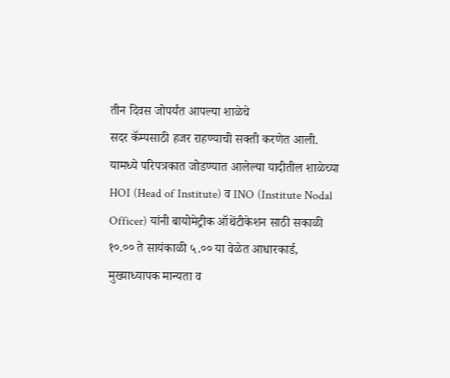तीन दिवस जोपर्यंत आपल्या शाळेचे
सदर कॅम्पसाठी हजर राहण्याची सक्ती करणेत आली.
यामध्ये परिपत्रकात जोडण्यात आलेल्या यादीतील शाळेच्या HOI (Head of Institute) व INO (Institute Nodal Officer) यांनी बायोमेट्रीक ऑथेंटीकेशन साठी सकाळी १०.०० ते सायंकाळी ५.०० या वेळेत आधारकार्ड, मुख्याध्यापक मान्यता व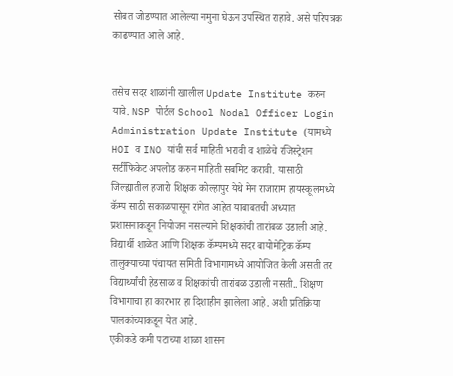सोबत जोडण्यात आलेल्या नमुना घेऊन उपस्थित राहावे. असे परिपत्रक काढण्यात आले आहे.


तसेच सदर शाळांनी खालील Update Institute करुन यावे. NSP पोर्टल School Nodal Officer Login Administration Update Institute (यामध्ये HOI व INO यांची सर्व माहिती भरावी व शाळेचे रजिस्ट्रेशन सर्टीफिकेट अपलोड करुन माहिती सबमिट करावी. यासाठी जिल्ह्यातील हजारो शिक्षक कोल्हापुर येथे मेन राजाराम हायस्कूलमध्ये कॅम्प साठी सकाळपासून रांगेत आहेत याबाबतची अध्यात प्रशासनाकडून नियोजन नसल्याने शिक्षकांची तारांबळ उडाली आहे. विद्यार्थी शाळेत आणि शिक्षक कॅम्पमध्ये सदर बायोमेट्रिक कॅम्प तालुक्याच्या पंचायत समिती विभागामध्ये आयोजित केली असती तर विद्यार्थ्यांची हेडसाळ व शिक्षकांची तारांबळ उडाली नसती.. शिक्षण विभागाचा हा कारभार हा दिशाहीन झालेला आहे. अशी प्रतिक्रिया पालकांच्याकडून येत आहे.
एकीकडे कमी पटाच्या शाळा शासन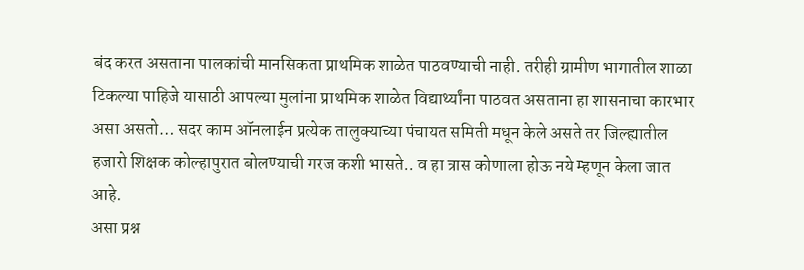बंद करत असताना पालकांची मानसिकता प्राथमिक शाळेत पाठवण्याची नाही. तरीही ग्रामीण भागातील शाळा टिकल्या पाहिजे यासाठी आपल्या मुलांना प्राथमिक शाळेत विद्यार्थ्यांना पाठवत असताना हा शासनाचा कारभार असा असतो… सदर काम ऑनलाईन प्रत्येक तालुक्याच्या पंचायत समिती मधून केले असते तर जिल्ह्यातील हजारो शिक्षक कोल्हापुरात बोलण्याची गरज कशी भासते.. व हा त्रास कोणाला होऊ नये म्हणून केला जात आहे.
असा प्रश्न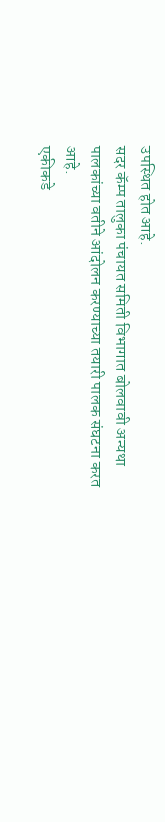उपस्थित होत आहे.
सदर कॅम्प तालुका पंचायत समिती विभागात बोलवावी अन्यथा पालकांच्या वतीने आंदोलन करण्याच्या तयारी पालक संघटना करत आहे.
एकीकडे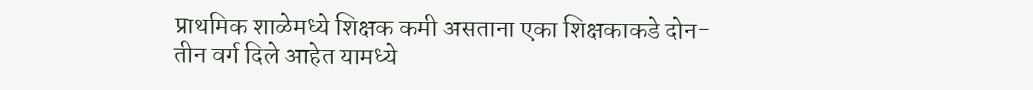प्राथमिक शाळेमध्ये शिक्षक कमी असताना एका शिक्षकाकडे दोन-तीन वर्ग दिले आहेत यामध्ये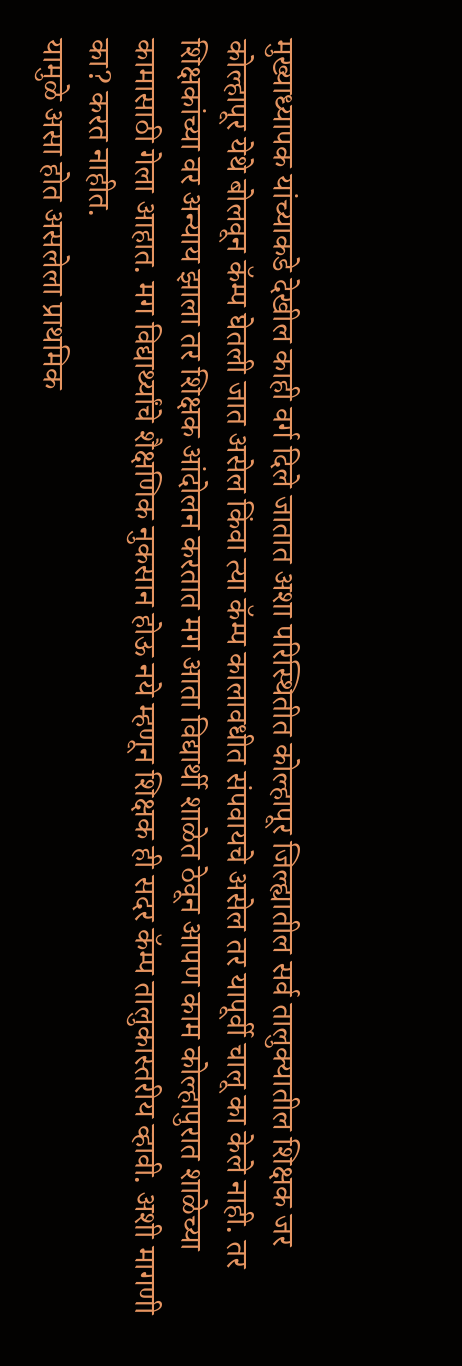मुख्याध्यापक यांच्याकडे देखील काही वर्ग दिले जातात अशा परिस्थितीत कोल्हापूर जिल्ह्यातील सर्व तालुक्यातील शिक्षक जर कोल्हापूर येथे बोलवून कॅम्प घेतली जात असेल किंवा त्या कॅम्प कालावधीत संपवायचे असेल तर यापूर्वी चालू का केले नाही. तर शिक्षकांच्या वर अन्याय झाला तर शिक्षक आंदोलन करतात मग आता विद्यार्थी शाळेत ठेवून आपण काम कोल्हापुरात शाळेच्या कामासाठी गेला आहात. मग विद्यार्थ्यांचे शैक्षणिक नुकसान होऊ नये म्हणून शिक्षक ही सदर कॅम्प तालुकास्तरीय व्हावी. अशी मागणी का? करत नाहीत.
यामुळे असा होत असलेला प्राथमिक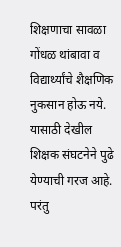शिक्षणाचा सावळा गोंधळ थांबावा व विद्यार्थ्यांचे शैक्षणिक नुकसान होऊ नये. यासाठी देखील शिक्षक संघटनेने पुढे येण्याची गरज आहे. परंतु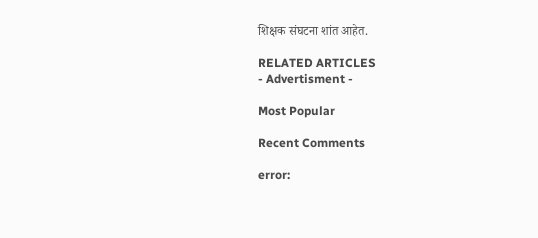शिक्षक संघटना शांत आहेत.

RELATED ARTICLES
- Advertisment -

Most Popular

Recent Comments

error: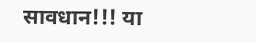सावधान!!! या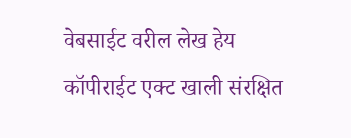वेबसाईट वरील लेख हेय कॉपीराईट एक्ट खाली संरक्षित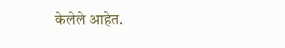केलेले आहेत.